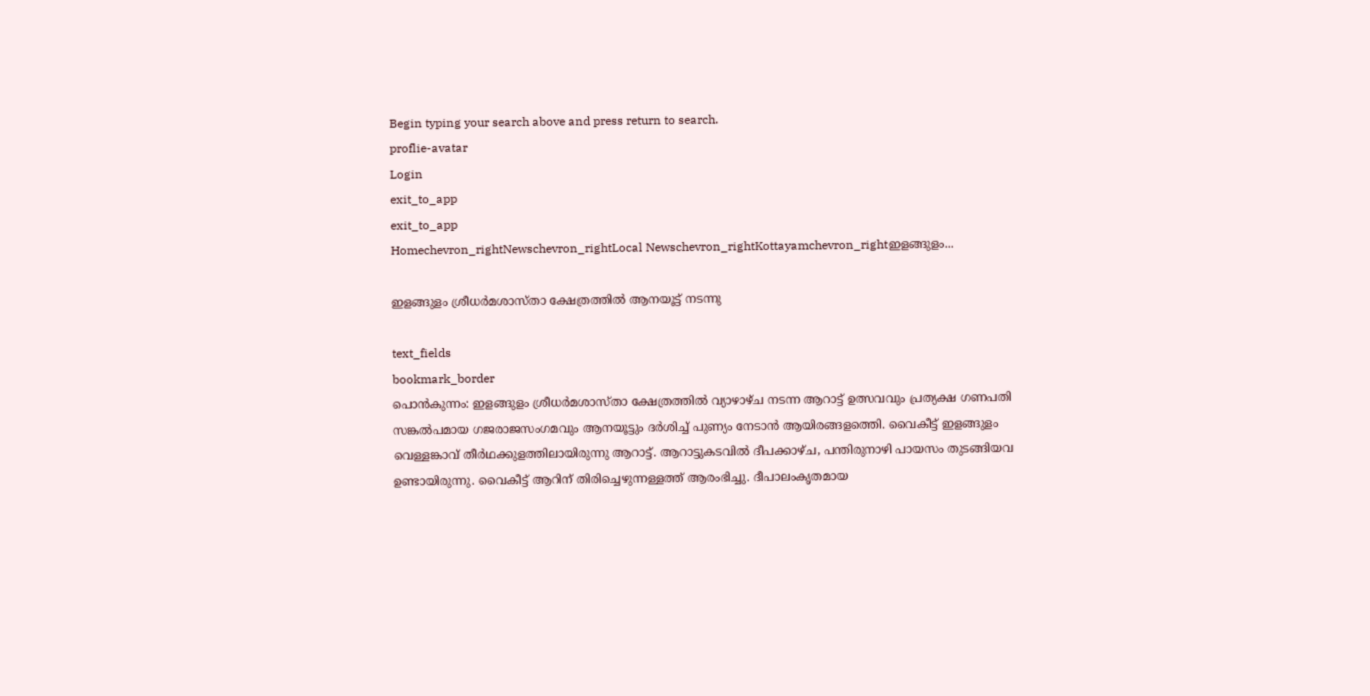Begin typing your search above and press return to search.
proflie-avatar
Login
exit_to_app
exit_to_app
Homechevron_rightNewschevron_rightLocal Newschevron_rightKottayamchevron_rightഇളങ്ങുളം...

ഇളങ്ങുളം ശ്രീധര്‍മശാസ്താ ക്ഷേത്രത്തില്‍ ആനയൂട്ട് നടന്നു

text_fields
bookmark_border
പൊന്‍കുന്നം: ഇളങ്ങുളം ശ്രീധര്‍മശാസ്താ ക്ഷേത്രത്തില്‍ വ്യാഴാഴ്ച നടന്ന ആറാട്ട് ഉത്സവവും പ്രത്യക്ഷ ഗണപതി സങ്കല്‍പമായ ഗജരാജസംഗമവും ആനയൂട്ടും ദര്‍ശിച്ച് പുണ്യം നേടാന്‍ ആയിരങ്ങളത്തെി. വൈകീട്ട് ഇളങ്ങുളം വെള്ളങ്കാവ് തീര്‍ഥക്കുളത്തിലായിരുന്നു ആറാട്ട്. ആറാട്ടുകടവില്‍ ദീപക്കാഴ്ച, പന്തിരുനാഴി പായസം തുടങ്ങിയവ ഉണ്ടായിരുന്നു. വൈകീട്ട് ആറിന് തിരിച്ചെഴുന്നള്ളത്ത് ആരംഭിച്ചു. ദീപാലംകൃതമായ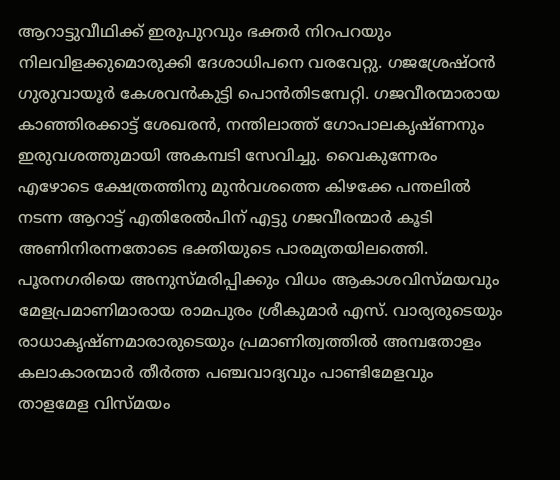ആറാട്ടുവീഥിക്ക് ഇരുപുറവും ഭക്തര്‍ നിറപറയും നിലവിളക്കുമൊരുക്കി ദേശാധിപനെ വരവേറ്റു. ഗജശ്രേഷ്ഠന്‍ ഗുരുവായൂര്‍ കേശവന്‍കുട്ടി പൊന്‍തിടമ്പേറ്റി. ഗജവീരന്മാരായ കാഞ്ഞിരക്കാട്ട് ശേഖരന്‍, നന്തിലാത്ത് ഗോപാലകൃഷ്ണനും ഇരുവശത്തുമായി അകമ്പടി സേവിച്ചു. വൈകുന്നേരം എഴോടെ ക്ഷേത്രത്തിനു മുന്‍വശത്തെ കിഴക്കേ പന്തലില്‍ നടന്ന ആറാട്ട് എതിരേല്‍പിന് എട്ടു ഗജവീരന്മാര്‍ കൂടി അണിനിരന്നതോടെ ഭക്തിയുടെ പാരമ്യതയിലത്തെി. പൂരനഗരിയെ അനുസ്മരിപ്പിക്കും വിധം ആകാശവിസ്മയവും മേളപ്രമാണിമാരായ രാമപുരം ശ്രീകുമാര്‍ എസ്. വാര്യരുടെയും രാധാകൃഷ്ണമാരാരുടെയും പ്രമാണിത്വത്തില്‍ അമ്പതോളം കലാകാരന്മാര്‍ തീര്‍ത്ത പഞ്ചവാദ്യവും പാണ്ടിമേളവും താളമേള വിസ്മയം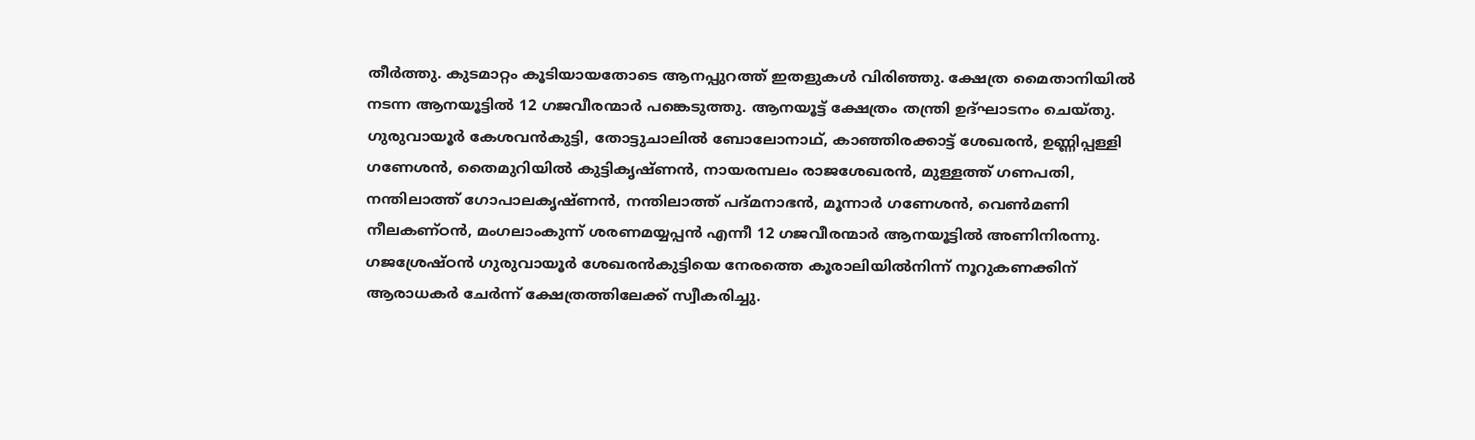തീര്‍ത്തു. കുടമാറ്റം കൂടിയായതോടെ ആനപ്പുറത്ത് ഇതളുകള്‍ വിരിഞ്ഞു. ക്ഷേത്ര മൈതാനിയില്‍ നടന്ന ആനയൂട്ടില്‍ 12 ഗജവീരന്മാര്‍ പങ്കെടുത്തു. ആനയൂട്ട് ക്ഷേത്രം തന്ത്രി ഉദ്ഘാടനം ചെയ്തു. ഗുരുവായൂര്‍ കേശവന്‍കുട്ടി, തോട്ടുചാലില്‍ ബോലോനാഥ്, കാഞ്ഞിരക്കാട്ട് ശേഖരന്‍, ഉണ്ണിപ്പള്ളി ഗണേശന്‍, തൈമുറിയില്‍ കുട്ടികൃഷ്ണന്‍, നായരമ്പലം രാജശേഖരന്‍, മുള്ളത്ത് ഗണപതി, നന്തിലാത്ത് ഗോപാലകൃഷ്ണന്‍, നന്തിലാത്ത് പദ്മനാഭന്‍, മൂന്നാര്‍ ഗണേശന്‍, വെണ്‍മണി നീലകണ്ഠന്‍, മംഗലാംകുന്ന് ശരണമയ്യപ്പന്‍ എന്നീ 12 ഗജവീരന്മാര്‍ ആനയൂട്ടില്‍ അണിനിരന്നു. ഗജശ്രേഷ്ഠന്‍ ഗുരുവായൂര്‍ ശേഖരന്‍കുട്ടിയെ നേരത്തെ കൂരാലിയില്‍നിന്ന് നൂറുകണക്കിന് ആരാധകര്‍ ചേര്‍ന്ന് ക്ഷേത്രത്തിലേക്ക് സ്വീകരിച്ചു.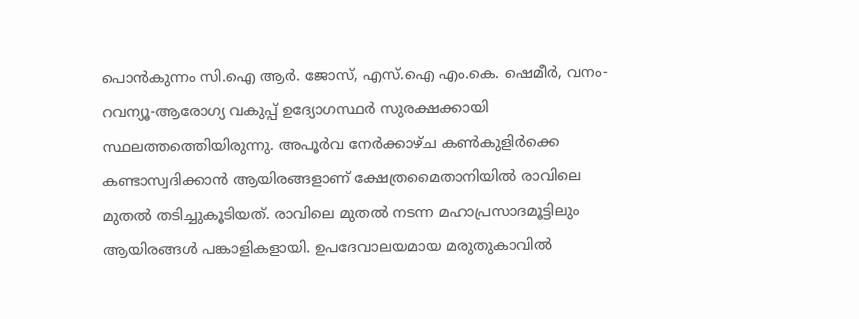പൊന്‍കുന്നം സി.ഐ ആര്‍. ജോസ്, എസ്.ഐ എം.കെ. ഷെമീര്‍, വനം-റവന്യൂ-ആരോഗ്യ വകുപ്പ് ഉദ്യോഗസ്ഥര്‍ സുരക്ഷക്കായി സ്ഥലത്തത്തെിയിരുന്നു. അപൂര്‍വ നേര്‍ക്കാഴ്ച കണ്‍കുളിര്‍ക്കെ കണ്ടാസ്വദിക്കാന്‍ ആയിരങ്ങളാണ് ക്ഷേത്രമൈതാനിയില്‍ രാവിലെ മുതല്‍ തടിച്ചുകൂടിയത്. രാവിലെ മുതല്‍ നടന്ന മഹാപ്രസാദമൂട്ടിലും ആയിരങ്ങള്‍ പങ്കാളികളായി. ഉപദേവാലയമായ മരുതുകാവില്‍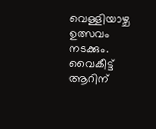വെള്ളിയാഴ്ച ഉത്സവം നടക്കും. വൈകീട്ട് ആറിന്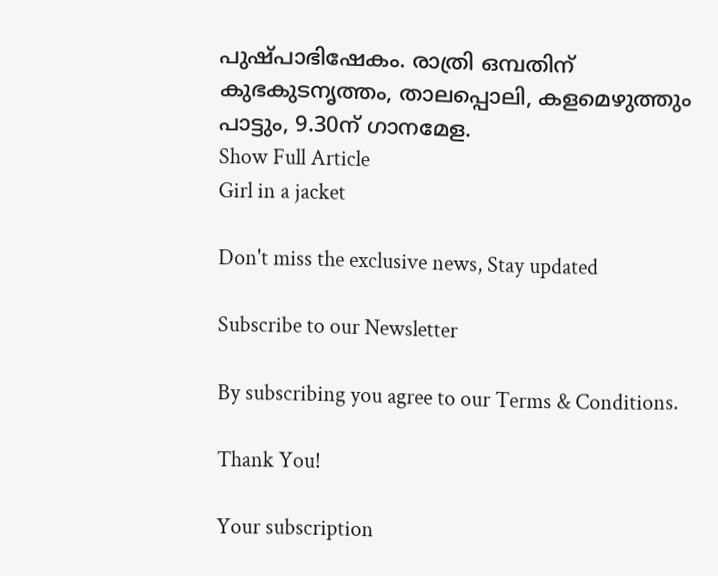പുഷ്പാഭിഷേകം. രാത്രി ഒമ്പതിന് കുഭകുടനൃത്തം, താലപ്പൊലി, കളമെഴുത്തും പാട്ടും, 9.30ന് ഗാനമേള.
Show Full Article
Girl in a jacket

Don't miss the exclusive news, Stay updated

Subscribe to our Newsletter

By subscribing you agree to our Terms & Conditions.

Thank You!

Your subscription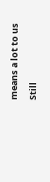means a lot to us

Still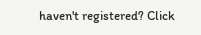haven't registered? Click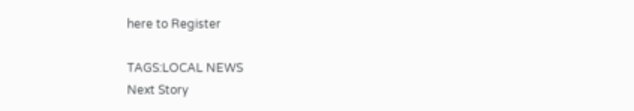here to Register

TAGS:LOCAL NEWS
Next Story